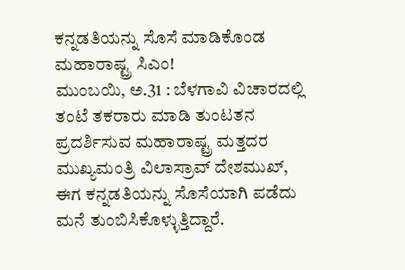ಕನ್ನಡತಿಯನ್ನು ಸೊಸೆ ಮಾಡಿಕೊಂಡ ಮಹಾರಾಷ್ಟ್ರ ಸಿಎಂ!
ಮುಂಬಯಿ, ಅ.31 : ಬೆಳಗಾವಿ ವಿಚಾರದಲ್ಲಿ ತಂಟೆ ತಕರಾರು ಮಾಡಿ ತುಂಟತನ ಪ್ರದರ್ಶಿಸುವ ಮಹಾರಾಷ್ಟ್ರ ಮತ್ತದರ ಮುಖ್ಯಮಂತ್ರಿ ವಿಲಾಸ್ರಾವ್ ದೇಶಮುಖ್, ಈಗ ಕನ್ನಡತಿಯನ್ನು ಸೊಸೆಯಾಗಿ ಪಡೆದು ಮನೆ ತುಂಬಿಸಿಕೊಳ್ಳುತ್ತಿದ್ದಾರೆ.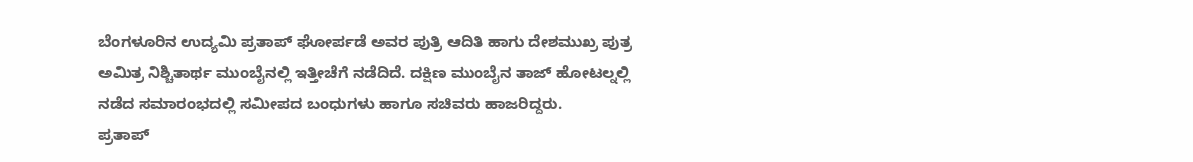ಬೆಂಗಳೂರಿನ ಉದ್ಯಮಿ ಪ್ರತಾಪ್ ಘೋರ್ಪಡೆ ಅವರ ಪುತ್ರಿ ಆದಿತಿ ಹಾಗು ದೇಶಮುಖ್ರ ಪುತ್ರ ಅಮಿತ್ರ ನಿಶ್ಚಿತಾರ್ಥ ಮುಂಬೈನಲ್ಲಿ ಇತ್ತೀಚೆಗೆ ನಡೆದಿದೆ. ದಕ್ಷಿಣ ಮುಂಬೈನ ತಾಜ್ ಹೋಟಲ್ನಲ್ಲಿ ನಡೆದ ಸಮಾರಂಭದಲ್ಲಿ ಸಮೀಪದ ಬಂಧುಗಳು ಹಾಗೂ ಸಚಿವರು ಹಾಜರಿದ್ದರು.
ಪ್ರತಾಪ್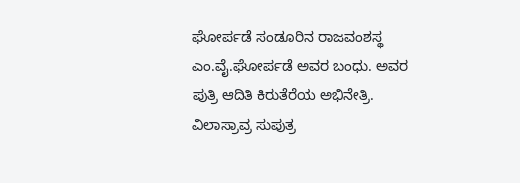ಘೋರ್ಪಡೆ ಸಂಡೂರಿನ ರಾಜವಂಶಸ್ಥ ಎಂ.ವೈ.ಘೋರ್ಪಡೆ ಅವರ ಬಂಧು. ಅವರ ಪುತ್ರಿ ಆದಿತಿ ಕಿರುತೆರೆಯ ಅಭಿನೇತ್ರಿ. ವಿಲಾಸ್ರಾವ್ರ ಸುಪುತ್ರ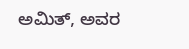ಅಮಿತ್, ಅವರ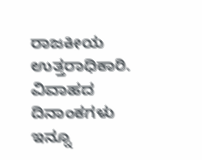ರಾಜಕೀಯ ಉತ್ತರಾಧಿಕಾರಿ. ವಿವಾಹದ ದಿನಾಂಕಗಳು ಇನ್ನೂ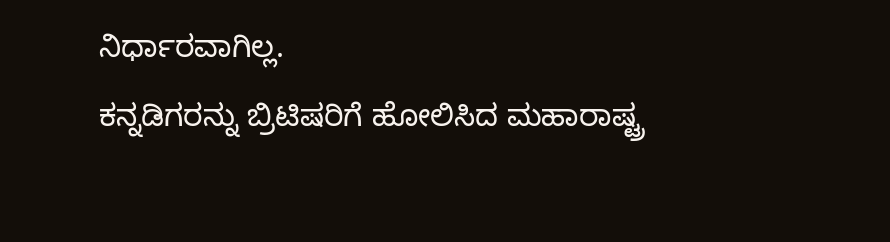ನಿರ್ಧಾರವಾಗಿಲ್ಲ.
ಕನ್ನಡಿಗರನ್ನು ಬ್ರಿಟಿಷರಿಗೆ ಹೋಲಿಸಿದ ಮಹಾರಾಷ್ಟ್ರ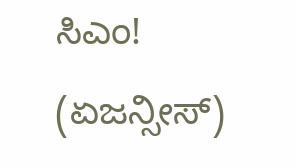ಸಿಎಂ!
(ಏಜನ್ಸೀಸ್)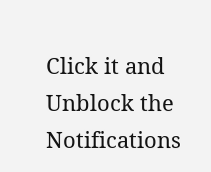Click it and Unblock the Notifications